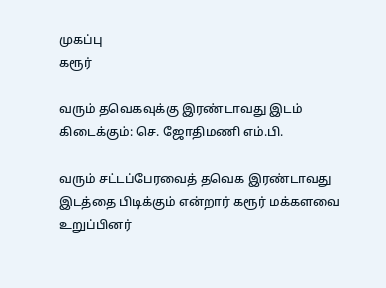முகப்பு
கரூர்

வரும் தவெகவுக்கு இரண்டாவது இடம் கிடைக்கும்: செ. ஜோதிமணி எம்.பி.

வரும் சட்டப்பேரவைத் தவெக இரண்டாவது இடத்தை பிடிக்கும் என்றார் கரூர் மக்களவை உறுப்பினர்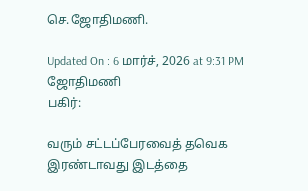செ.ஜோதிமணி.

Updated On : 6 மார்ச், 2026 at 9:31 PM
ஜோதிமணி
பகிர்:

வரும் சட்டப்பேரவைத் தவெக இரண்டாவது இடத்தை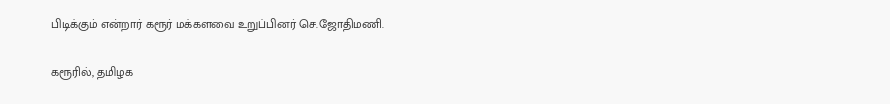பிடிக்கும் என்றார் கரூர் மக்களவை உறுப்பினர் செ.ஜோதிமணி.

கரூரில், தமிழக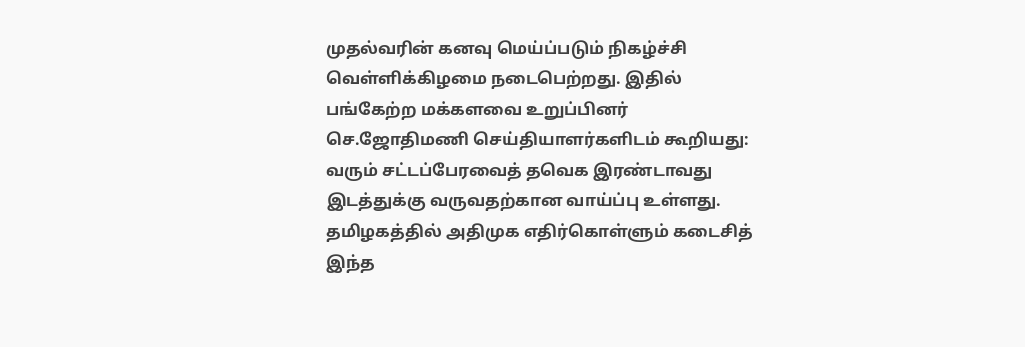முதல்வரின் கனவு மெய்ப்படும் நிகழ்ச்சி வெள்ளிக்கிழமை நடைபெற்றது. இதில் பங்கேற்ற மக்களவை உறுப்பினர் செ.ஜோதிமணி செய்தியாளர்களிடம் கூறியது: வரும் சட்டப்பேரவைத் தவெக இரண்டாவது இடத்துக்கு வருவதற்கான வாய்ப்பு உள்ளது. தமிழகத்தில் அதிமுக எதிர்கொள்ளும் கடைசித் இந்த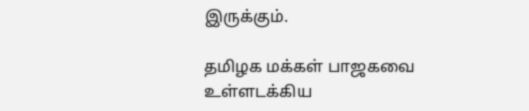இருக்கும்.

தமிழக மக்கள் பாஜகவை உள்ளடக்கிய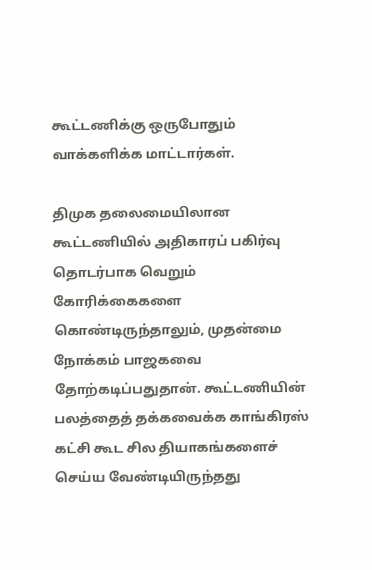கூட்டணிக்கு ஒருபோதும் வாக்களிக்க மாட்டார்கள்.

திமுக தலைமையிலான கூட்டணியில் அதிகாரப் பகிர்வு தொடர்பாக வெறும் கோரிக்கைகளை கொண்டிருந்தாலும், முதன்மை நோக்கம் பாஜகவை தோற்கடிப்பதுதான். கூட்டணியின் பலத்தைத் தக்கவைக்க காங்கிரஸ் கட்சி கூட சில தியாகங்களைச் செய்ய வேண்டியிருந்தது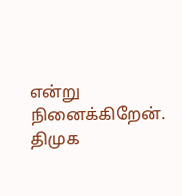என்று நினைக்கிறேன். திமுக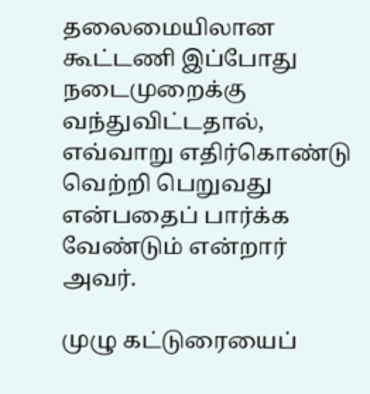தலைமையிலான கூட்டணி இப்போது நடைமுறைக்கு வந்துவிட்டதால், எவ்வாறு எதிர்கொண்டு வெற்றி பெறுவது என்பதைப் பார்க்க வேண்டும் என்றார் அவர்.

முழு கட்டுரையைப்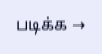படிக்க →